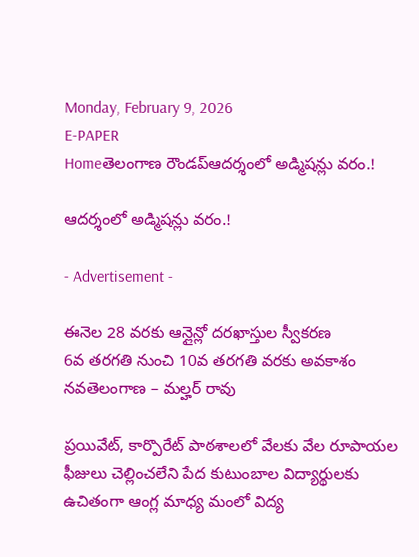Monday, February 9, 2026
E-PAPER
Homeతెలంగాణ రౌండప్ఆదర్శంలో అడ్మిషన్లు వరం.!

ఆదర్శంలో అడ్మిషన్లు వరం.!

- Advertisement -

ఈనెల 28 వరకు ఆన్లైన్లో దరఖాస్తుల స్వీకరణ
6వ తరగతి నుంచి 10వ తరగతి వరకు అవకాశం
నవతెలంగాణ – మల్హర్ రావు

ప్రయివేట్, కార్పొరేట్ పాఠశాలలో వేలకు వేల రూపాయల ఫీజులు చెల్లించలేని పేద కుటుంబాల విద్యార్థులకు ఉచితంగా ఆంగ్ల మాధ్య మంలో విద్య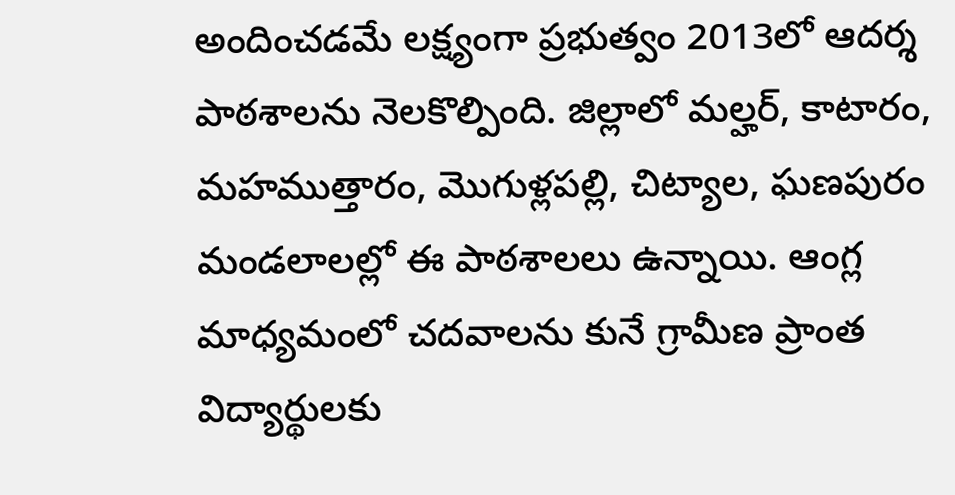అందించడమే లక్ష్యంగా ప్రభుత్వం 2013లో ఆదర్శ పాఠశాలను నెలకొల్పింది. జిల్లాలో మల్హర్, కాటారం, మహముత్తారం, మొగుళ్లపల్లి, చిట్యాల, ఘణపురం మండలాలల్లో ఈ పాఠశాలలు ఉన్నాయి. ఆంగ్ల మాధ్యమంలో చదవాలను కునే గ్రామీణ ప్రాంత విద్యార్థులకు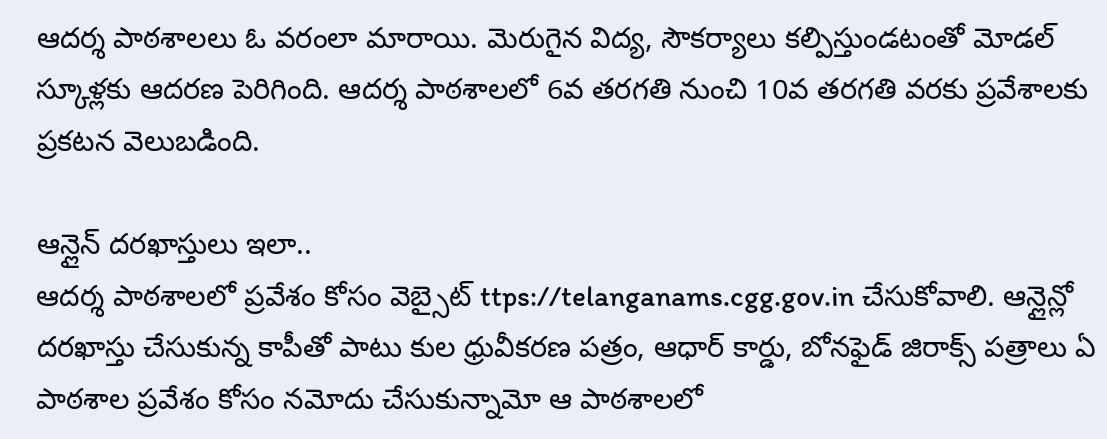ఆదర్శ పాఠశాలలు ఓ వరంలా మారాయి. మెరుగైన విద్య, సౌకర్యాలు కల్పిస్తుండటంతో మోడల్ స్కూళ్లకు ఆదరణ పెరిగింది. ఆదర్శ పాఠశాలలో 6వ తరగతి నుంచి 10వ తరగతి వరకు ప్రవేశాలకు ప్రకటన వెలుబడింది.

ఆన్లైన్ దరఖాస్తులు ఇలా..
ఆదర్శ పాఠశాలలో ప్రవేశం కోసం వెబ్సైట్ ttps://telanganams.cgg.gov.in చేసుకోవాలి. ఆన్లైన్లో దరఖాస్తు చేసుకున్న కాపీతో పాటు కుల ధ్రువీకరణ పత్రం, ఆధార్ కార్డు, బోనఫైడ్ జిరాక్స్ పత్రాలు ఏ పాఠశాల ప్రవేశం కోసం నమోదు చేసుకున్నామో ఆ పాఠశాలలో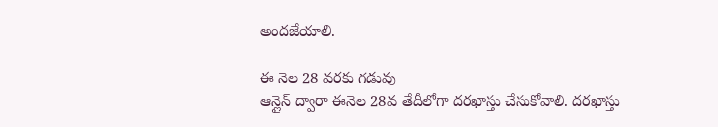అందజేయాలి.

ఈ నెల 28 వరకు గడువు
ఆన్లైన్ ద్వారా ఈనెల 28వ తేదీలోగా దరఖాస్తు చేసుకోవాలి. దరఖాస్తు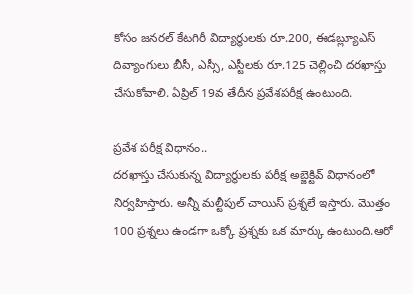కోసం జనరల్ కేటగిరీ విద్యార్థులకు రూ.200, ఈడబ్ల్యూఎస్ దివ్యాంగులు బీసీ, ఎస్సీ, ఎస్టీలకు రూ.125 చెల్లించి దరఖాస్తు చేసుకోవాలి. ఏప్రిల్ 19వ తేదీన ప్రవేశపరీక్ష ఉంటుంది.

ప్రవేశ పరీక్ష విధానం..
దరఖాస్తు చేసుకున్న విద్యార్థులకు పరీక్ష అబ్జెక్టివ్ విధానంలో నిర్వహిస్తారు. అన్నీ మల్టీపుల్ చాయిస్ ప్రశ్నలే ఇస్తారు. మొత్తం 100 ప్రశ్నలు ఉండగా ఒక్కో ప్రశ్నకు ఒక మార్కు ఉంటుంది.ఆరో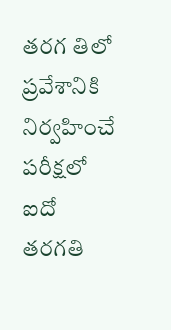తరగ తిలో ప్రవేశానికి నిర్వహించే పరీక్షలో ఐదో తరగతి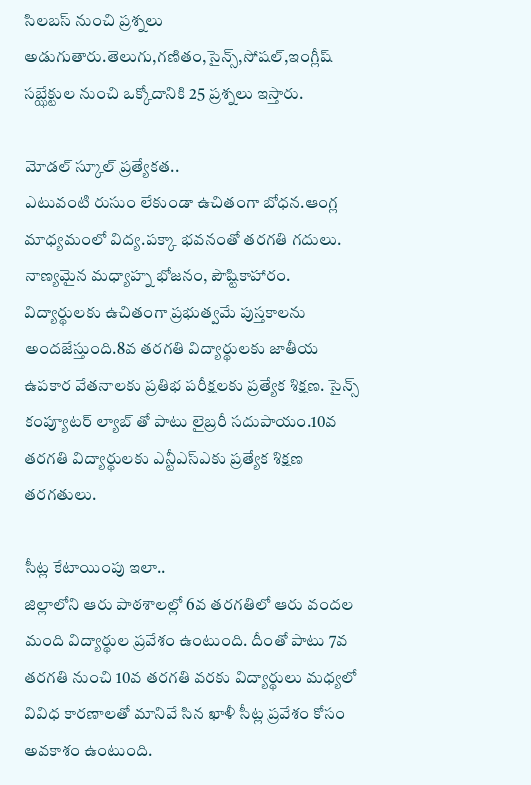సిలబస్ నుంచి ప్రశ్నలు అడుగుతారు.తెలుగు,గణితం,సైన్స్,సోషల్,ఇంగ్లీష్ సబ్ఝేక్టుల నుంచి ఒక్కోదానికి 25 ప్రశ్నలు ఇస్తారు.

మోడల్ స్కూల్ ప్రత్యేకత..
ఎటువంటి రుసుం లేకుండా ఉచితంగా బోధన.ఆంగ్ల మాధ్యమంలో విద్య.పక్కా భవనంతో తరగతి గదులు. నాణ్యమైన మధ్యాహ్న భోజనం, పౌష్టికాహారం. విద్యార్థులకు ఉచితంగా ప్రభుత్వమే పుస్తకాలను అందజేస్తుంది.8వ తరగతి విద్యార్థులకు జాతీయ ఉపకార వేతనాలకు ప్రతిభ పరీక్షలకు ప్రత్యేక శిక్షణ. సైన్స్ కంప్యూటర్ ల్యాబ్ తో పాటు లైబ్రరీ సదుపాయం.10వ తరగతి విద్యార్థులకు ఎన్టీఎస్ఎకు ప్రత్యేక శిక్షణ తరగతులు.

సీట్ల కేటాయింపు ఇలా..
జిల్లాలోని ఆరు పాఠశాలల్లో 6వ తరగతిలో ఆరు వందల మంది విద్యార్థుల ప్రవేశం ఉంటుంది. దీంతో పాటు 7వ తరగతి నుంచి 10వ తరగతి వరకు విద్యార్థులు మధ్యలో వివిధ కారణాలతో మానివే సిన ఖాళీ సీట్ల ప్రవేశం కోసం అవకాశం ఉంటుంది.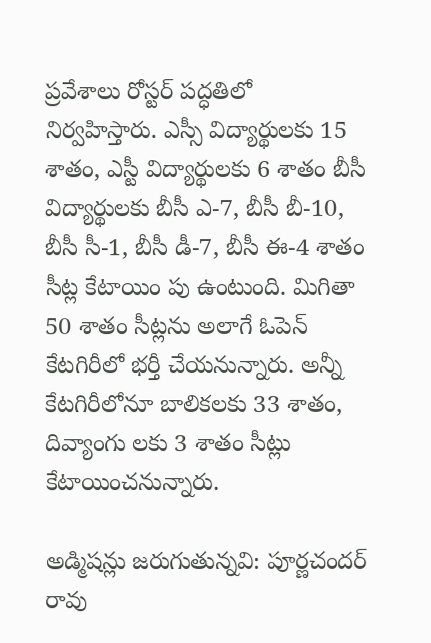ప్రవేశాలు రోస్టర్ పద్ధతిలో నిర్వహిస్తారు. ఎస్సీ విద్యార్థులకు 15 శాతం, ఎస్టీ విద్యార్థులకు 6 శాతం బీసీ విద్యార్థులకు బీసీ ఎ-7, బీసీ బీ-10, బీసీ సీ-1, బీసీ డీ-7, బీసీ ఈ-4 శాతం సీట్ల కేటాయిం పు ఉంటుంది. మిగితా 50 శాతం సీట్లను అలాగే ఓపెన్ కేటగిరీలో భర్తీ చేయనున్నారు. అన్నీ కేటగిరీలోనూ బాలికలకు 33 శాతం, దివ్యాంగు లకు 3 శాతం సీట్లు కేటాయించనున్నారు.

అడ్మిషన్లు జరుగుతున్నవి: పూర్ణచందర్ రావు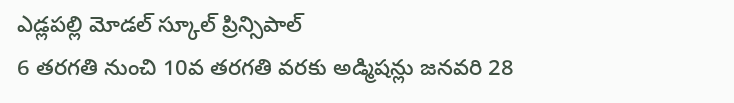ఎడ్లపల్లి మోడల్ స్కూల్ ప్రిన్సిపాల్
6 తరగతి నుంచి 10వ తరగతి వరకు అడ్మిషన్లు జనవరి 28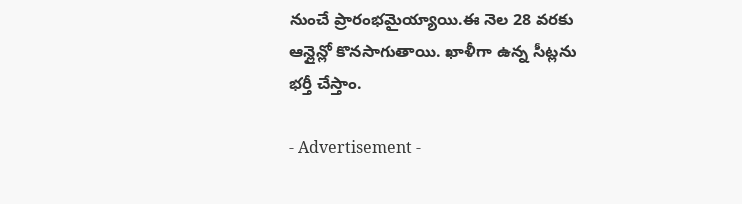నుంచే ప్రారంభమైయ్యాయి.ఈ నెల 28 వరకు ఆన్లైన్లో కొనసాగుతాయి. ఖాళీగా ఉన్న సీట్లను భర్తీ చేస్తాం.

- Advertisement -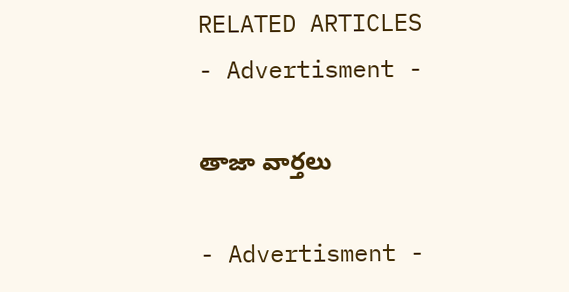RELATED ARTICLES
- Advertisment -

తాజా వార్తలు

- Advertisment -